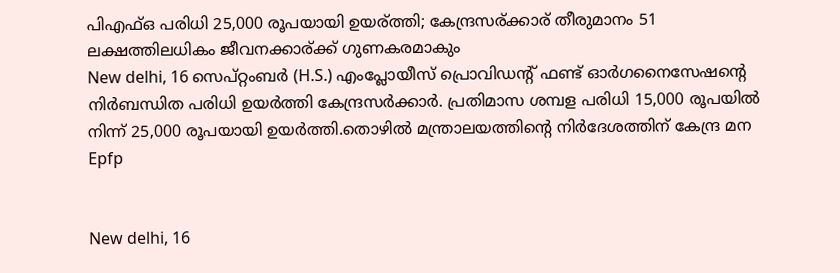പിഎഫ്ഒ പരിധി 25,000 രൂപയായി ഉയര്ത്തി; കേന്ദ്രസര്ക്കാര് തീരുമാനം 51 ലക്ഷത്തിലധികം ജീവനക്കാര്ക്ക് ഗുണകരമാകും
New delhi, 16 സെപ്റ്റംബര്‍ (H.S.) എംപ്ലോയീസ് പ്രൊവിഡന്റ് ഫണ്ട് ഓര്‍ഗനൈസേഷന്റെ നിര്‍ബന്ധിത പരിധി ഉയര്‍ത്തി കേന്ദ്രസര്‍ക്കാര്‍. പ്രതിമാസ ശമ്പള പരിധി 15,000 രൂപയില്‍ നിന്ന് 25,000 രൂപയായി ഉയര്‍ത്തി.തൊഴില്‍ മന്ത്രാലയത്തിന്റെ നിര്‍ദേശത്തിന് കേന്ദ്ര മന
Epfp


New delhi, 16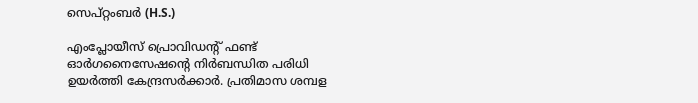സെപ്റ്റംബര്‍ (H.S.)

എംപ്ലോയീസ് പ്രൊവിഡന്റ് ഫണ്ട് ഓര്‍ഗനൈസേഷന്റെ നിര്‍ബന്ധിത പരിധി ഉയര്‍ത്തി കേന്ദ്രസര്‍ക്കാര്‍. പ്രതിമാസ ശമ്പള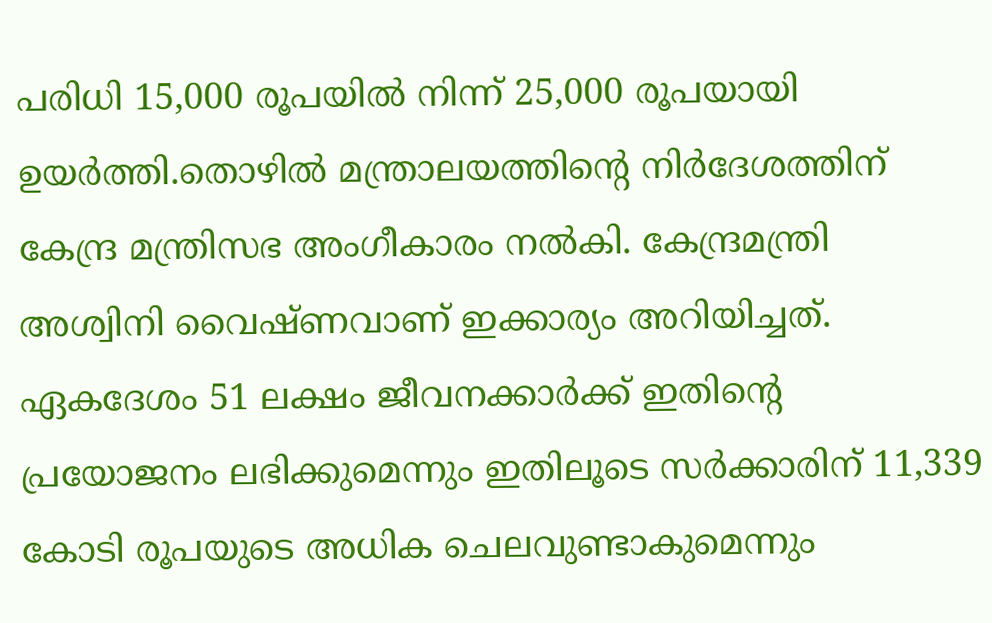പരിധി 15,000 രൂപയില്‍ നിന്ന് 25,000 രൂപയായി ഉയര്‍ത്തി.തൊഴില്‍ മന്ത്രാലയത്തിന്റെ നിര്‍ദേശത്തിന് കേന്ദ്ര മന്ത്രിസഭ അംഗീകാരം നല്‍കി. കേന്ദ്രമന്ത്രി അശ്വിനി വൈഷ്ണവാണ് ഇക്കാര്യം അറിയിച്ചത്. ഏകദേശം 51 ലക്ഷം ജീവനക്കാര്‍ക്ക് ഇതിന്റെ പ്രയോജനം ലഭിക്കുമെന്നും ഇതിലൂടെ സര്‍ക്കാരിന് 11,339 കോടി രൂപയുടെ അധിക ചെലവുണ്ടാകുമെന്നും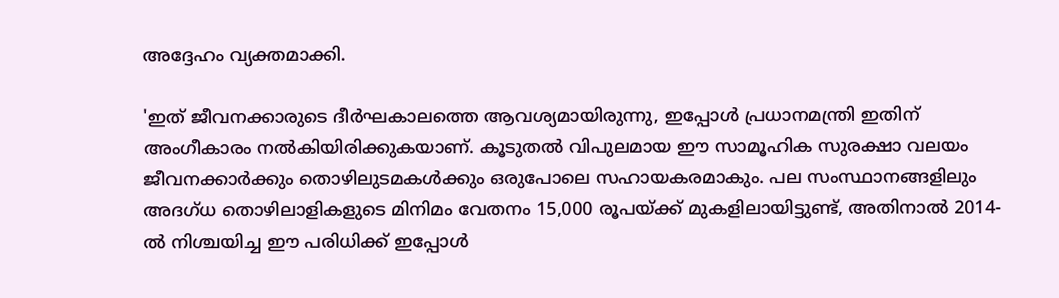അദ്ദേഹം വ്യക്തമാക്കി.

'ഇത് ജീവനക്കാരുടെ ദീര്‍ഘകാലത്തെ ആവശ്യമായിരുന്നു, ഇപ്പോള്‍ പ്രധാനമന്ത്രി ഇതിന് അംഗീകാരം നല്‍കിയിരിക്കുകയാണ്. കൂടുതല്‍ വിപുലമായ ഈ സാമൂഹിക സുരക്ഷാ വലയം ജീവനക്കാര്‍ക്കും തൊഴിലുടമകള്‍ക്കും ഒരുപോലെ സഹായകരമാകും. പല സംസ്ഥാനങ്ങളിലും അദഗ്ധ തൊഴിലാളികളുടെ മിനിമം വേതനം 15,000 രൂപയ്ക്ക് മുകളിലായിട്ടുണ്ട്, അതിനാല്‍ 2014-ല്‍ നിശ്ചയിച്ച ഈ പരിധിക്ക് ഇപ്പോള്‍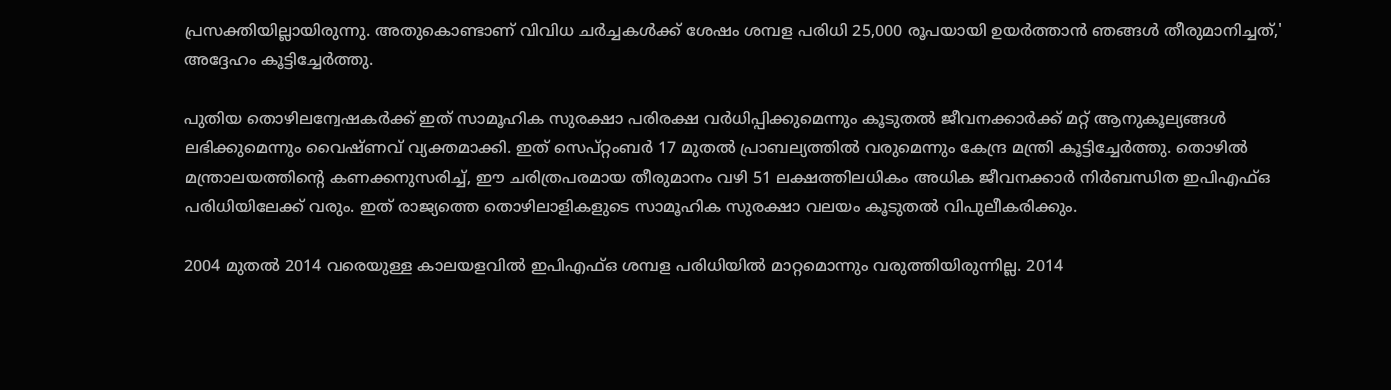പ്രസക്തിയില്ലായിരുന്നു. അതുകൊണ്ടാണ് വിവിധ ചര്‍ച്ചകള്‍ക്ക് ശേഷം ശമ്പള പരിധി 25,000 രൂപയായി ഉയര്‍ത്താന്‍ ഞങ്ങള്‍ തീരുമാനിച്ചത്,' അദ്ദേഹം കൂട്ടിച്ചേര്‍ത്തു.

പുതിയ തൊഴിലന്വേഷകര്‍ക്ക് ഇത് സാമൂഹിക സുരക്ഷാ പരിരക്ഷ വര്‍ധിപ്പിക്കുമെന്നും കൂടുതല്‍ ജീവനക്കാര്‍ക്ക് മറ്റ് ആനുകൂല്യങ്ങള്‍ ലഭിക്കുമെന്നും വൈഷ്ണവ് വ്യക്തമാക്കി. ഇത് സെപ്റ്റംബര്‍ 17 മുതല്‍ പ്രാബല്യത്തില്‍ വരുമെന്നും കേന്ദ്ര മന്ത്രി കൂട്ടിച്ചേര്‍ത്തു. തൊഴില്‍ മന്ത്രാലയത്തിന്റെ കണക്കനുസരിച്ച്, ഈ ചരിത്രപരമായ തീരുമാനം വഴി 51 ലക്ഷത്തിലധികം അധിക ജീവനക്കാര്‍ നിര്‍ബന്ധിത ഇപിഎഫ്ഒ പരിധിയിലേക്ക് വരും. ഇത് രാജ്യത്തെ തൊഴിലാളികളുടെ സാമൂഹിക സുരക്ഷാ വലയം കൂടുതല്‍ വിപുലീകരിക്കും.

2004 മുതല്‍ 2014 വരെയുള്ള കാലയളവില്‍ ഇപിഎഫ്ഒ ശമ്പള പരിധിയില്‍ മാറ്റമൊന്നും വരുത്തിയിരുന്നില്ല. 2014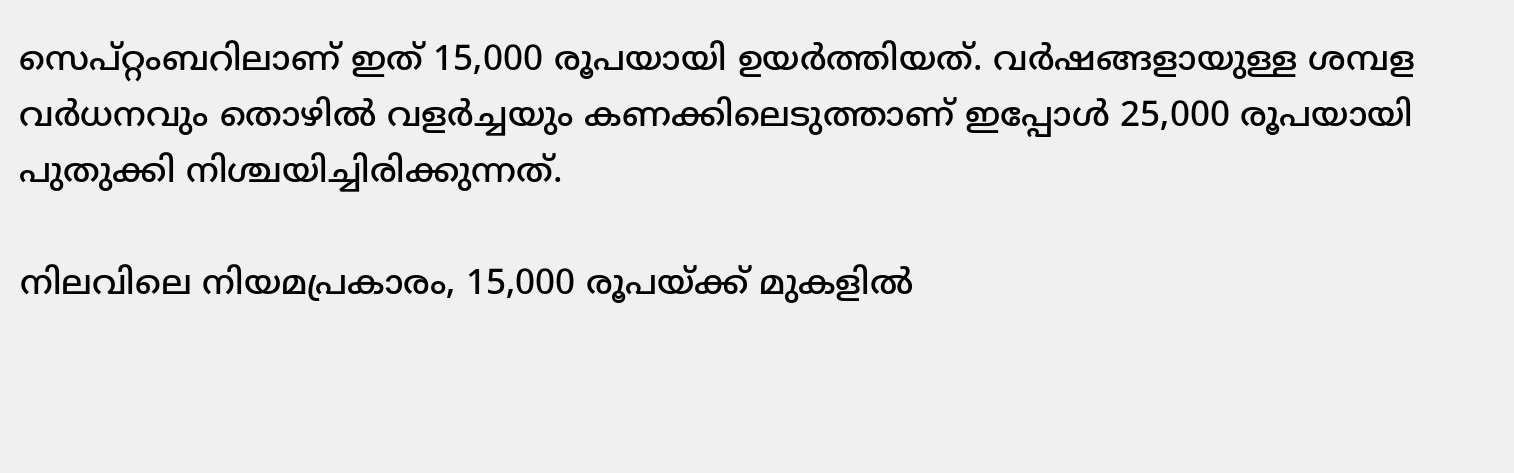സെപ്റ്റംബറിലാണ് ഇത് 15,000 രൂപയായി ഉയര്‍ത്തിയത്. വര്‍ഷങ്ങളായുള്ള ശമ്പള വര്‍ധനവും തൊഴില്‍ വളര്‍ച്ചയും കണക്കിലെടുത്താണ് ഇപ്പോള്‍ 25,000 രൂപയായി പുതുക്കി നിശ്ചയിച്ചിരിക്കുന്നത്.

നിലവിലെ നിയമപ്രകാരം, 15,000 രൂപയ്ക്ക് മുകളില്‍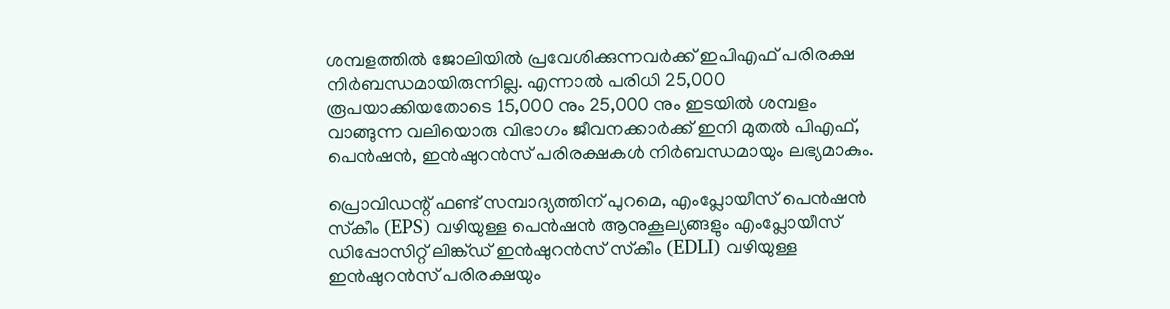ശമ്പളത്തില്‍ ജോലിയില്‍ പ്രവേശിക്കുന്നവര്‍ക്ക് ഇപിഎഫ് പരിരക്ഷ നിര്‍ബന്ധമായിരുന്നില്ല. എന്നാല്‍ പരിധി 25,000 രൂപയാക്കിയതോടെ 15,000 നും 25,000 നും ഇടയില്‍ ശമ്പളം വാങ്ങുന്ന വലിയൊരു വിഭാഗം ജീവനക്കാര്‍ക്ക് ഇനി മുതല്‍ പിഎഫ്, പെന്‍ഷന്‍, ഇന്‍ഷുറന്‍സ് പരിരക്ഷകള്‍ നിര്‍ബന്ധമായും ലഭ്യമാകും.

പ്രൊവിഡന്റ് ഫണ്ട് സമ്പാദ്യത്തിന് പുറമെ, എംപ്ലോയീസ് പെന്‍ഷന്‍ സ്‌കീം (EPS) വഴിയുള്ള പെന്‍ഷന്‍ ആനുകൂല്യങ്ങളും എംപ്ലോയീസ് ഡിപ്പോസിറ്റ് ലിങ്ക്ഡ് ഇന്‍ഷുറന്‍സ് സ്‌കീം (EDLI) വഴിയുള്ള ഇന്‍ഷുറന്‍സ് പരിരക്ഷയും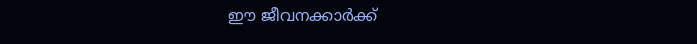ഈ ജീവനക്കാര്‍ക്ക്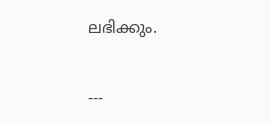ലഭിക്കും.

---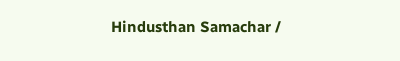Hindusthan Samachar /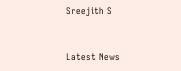Sreejith S


Latest News